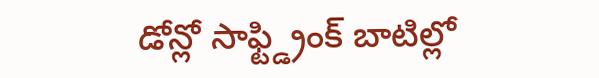డోన్లో సాఫ్ట్డ్రింక్ బాటిల్లో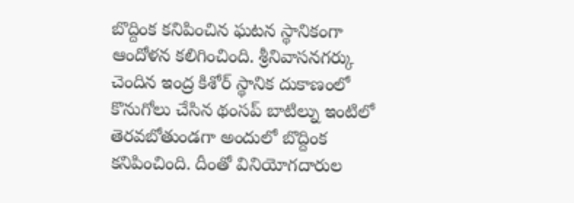బొద్దింక కనిపించిన ఘటన స్థానికంగా ఆందోళన కలిగించింది. శ్రీనివాసనగర్కు చెందిన ఇంద్ర కిశోర్ స్థానిక దుకాణంలో కొనుగోలు చేసిన థంసప్ బాటిల్ను ఇంటిలో తెరవబోతుండగా అందులో బొద్దింక కనిపించింది. దీంతో వినియోగదారుల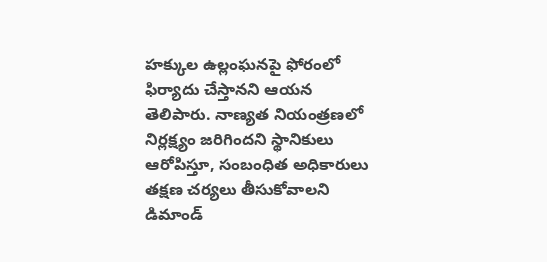హక్కుల ఉల్లంఘనపై ఫోరంలో ఫిర్యాదు చేస్తానని ఆయన తెలిపారు. నాణ్యత నియంత్రణలో నిర్లక్ష్యం జరిగిందని స్థానికులు ఆరోపిస్తూ, సంబంధిత అధికారులు తక్షణ చర్యలు తీసుకోవాలని డిమాండ్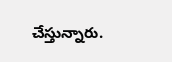చేస్తున్నారు.